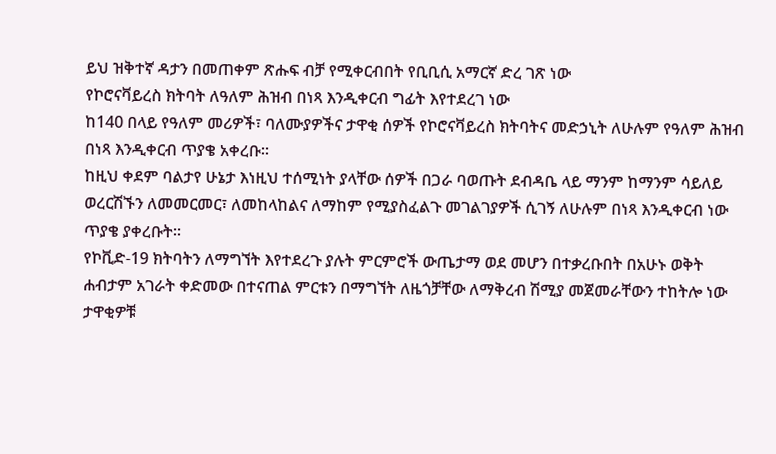ይህ ዝቅተኛ ዳታን በመጠቀም ጽሑፍ ብቻ የሚቀርብበት የቢቢሲ አማርኛ ድረ ገጽ ነው
የኮሮናቫይረስ ክትባት ለዓለም ሕዝብ በነጻ እንዲቀርብ ግፊት እየተደረገ ነው
ከ140 በላይ የዓለም መሪዎች፣ ባለሙያዎችና ታዋቂ ሰዎች የኮሮናቫይረስ ክትባትና መድኃኒት ለሁሉም የዓለም ሕዝብ በነጻ እንዲቀርብ ጥያቄ አቀረቡ።
ከዚህ ቀደም ባልታየ ሁኔታ እነዚህ ተሰሚነት ያላቸው ሰዎች በጋራ ባወጡት ደብዳቤ ላይ ማንም ከማንም ሳይለይ ወረርሽኙን ለመመርመር፣ ለመከላከልና ለማከም የሚያስፈልጉ መገልገያዎች ሲገኝ ለሁሉም በነጻ እንዲቀርብ ነው ጥያቄ ያቀረቡት።
የኮቪድ-19 ክትባትን ለማግኘት እየተደረጉ ያሉት ምርምሮች ውጤታማ ወደ መሆን በተቃረቡበት በአሁኑ ወቅት ሐብታም አገራት ቀድመው በተናጠል ምርቱን በማግኘት ለዜጎቻቸው ለማቅረብ ሽሚያ መጀመራቸውን ተከትሎ ነው ታዋቂዎቹ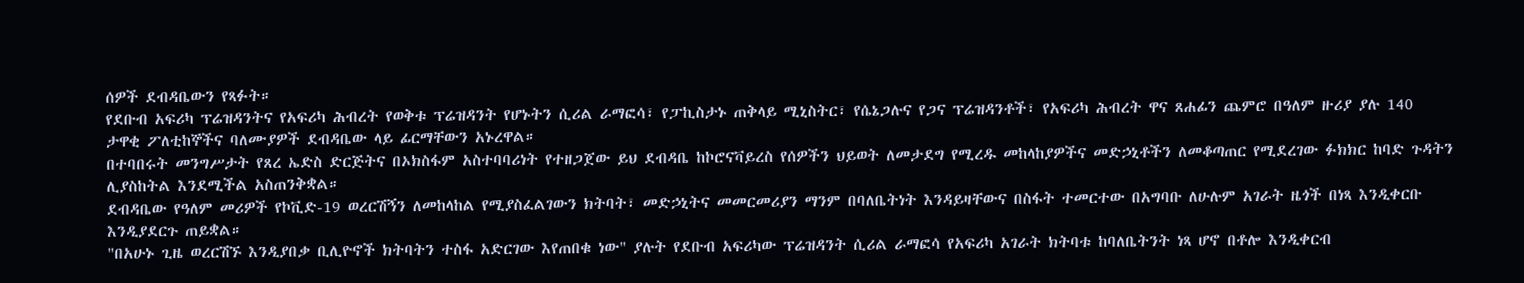ሰዎች ደብዳቤውን የጻፉት።
የደቡብ አፍሪካ ፕሬዝዳንትና የአፍሪካ ሕብረት የወቅቱ ፕሬዝዳንት የሆኑትን ሲሪል ራማፎሳ፣ የፓኪስታኑ ጠቅላይ ሚኒስትር፣ የሴኔጋሉና የጋና ፕሬዝዳንቶች፣ የአፍሪካ ሕብረት ዋና ጸሐፊን ጨምሮ በዓለም ዙሪያ ያሉ 140 ታዋቂ ፖለቲከኞችና ባለሙያዎች ደብዳቤው ላይ ፊርማቸውን አኑረዋል።
በተባበሩት መንግሥታት የጸረ ኤድስ ድርጅትና በኦክስፋም አስተባባሪነት የተዘጋጀው ይህ ደብዳቤ ከኮሮናቫይረስ የሰዎችን ህይወት ለመታደግ የሚረዱ መከላከያዎችና መድኃኒቶችን ለመቆጣጠር የሚደረገው ፉክክር ከባድ ጉዳትን ሊያስከትል እንደሚችል አስጠንቅቋል።
ደብዳቤው የዓለም መሪዎች የኮቪድ-19 ወረርሽኝን ለመከላከል የሚያስፈልገውን ክትባት፣ መድኃኒትና መመርመሪያን ማንም በባለቤትነት እንዳይዛቸውና በስፋት ተመርተው በአግባቡ ለሁሉም አገራት ዜጎች በነጻ እንዲቀርቡ እንዲያደርጉ ጠይቋል።
"በአሁኑ ጊዜ ወረርሽኙ እንዲያበቃ ቢሊዮኖች ክትባትን ተስፋ አድርገው እየጠበቁ ነው" ያሉት የደቡብ አፍሪካው ፕሬዝዳንት ሲሪል ራማፎሳ የአፍሪካ አገራት ክትባቱ ከባለቤትንት ነጻ ሆኖ በቶሎ እንዲቀርብ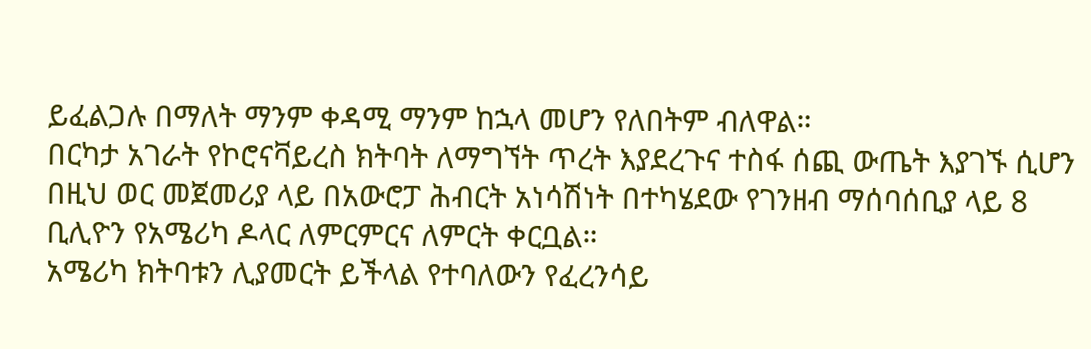ይፈልጋሉ በማለት ማንም ቀዳሚ ማንም ከኋላ መሆን የለበትም ብለዋል።
በርካታ አገራት የኮሮናቫይረስ ክትባት ለማግኘት ጥረት እያደረጉና ተስፋ ሰጪ ውጤት እያገኙ ሲሆን በዚህ ወር መጀመሪያ ላይ በአውሮፓ ሕብርት አነሳሽነት በተካሄደው የገንዘብ ማሰባሰቢያ ላይ 8 ቢሊዮን የአሜሪካ ዶላር ለምርምርና ለምርት ቀርቧል።
አሜሪካ ክትባቱን ሊያመርት ይችላል የተባለውን የፈረንሳይ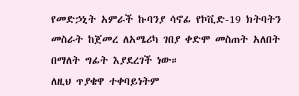የመድኃኒት አምራች ኩባንያ ሳኖፊ የኮቪድ-19 ክትባትን መስራት ከጀመረ ለአሜሪካ ገበያ ቀድሞ መስጠት አለበት በማለት ግፊት እያደረገች ነው።
ለዚህ ጥያቄዋ ተቀባይነትም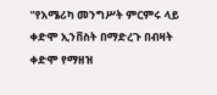"የአሜሪካ መንግሥት ምርምሩ ላይ ቀድሞ ኢንቨስት በማድረጉ በብዛት ቀድሞ የማዘዝ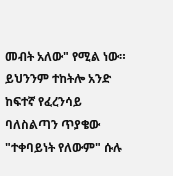መብት አለው" የሚል ነው።
ይህንንም ተከትሎ አንድ ከፍተኛ የፈረንሳይ ባለስልጣን ጥያቄው "ተቀባይነት የለውም" ሱሉ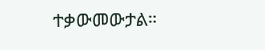ተቃውመውታል።